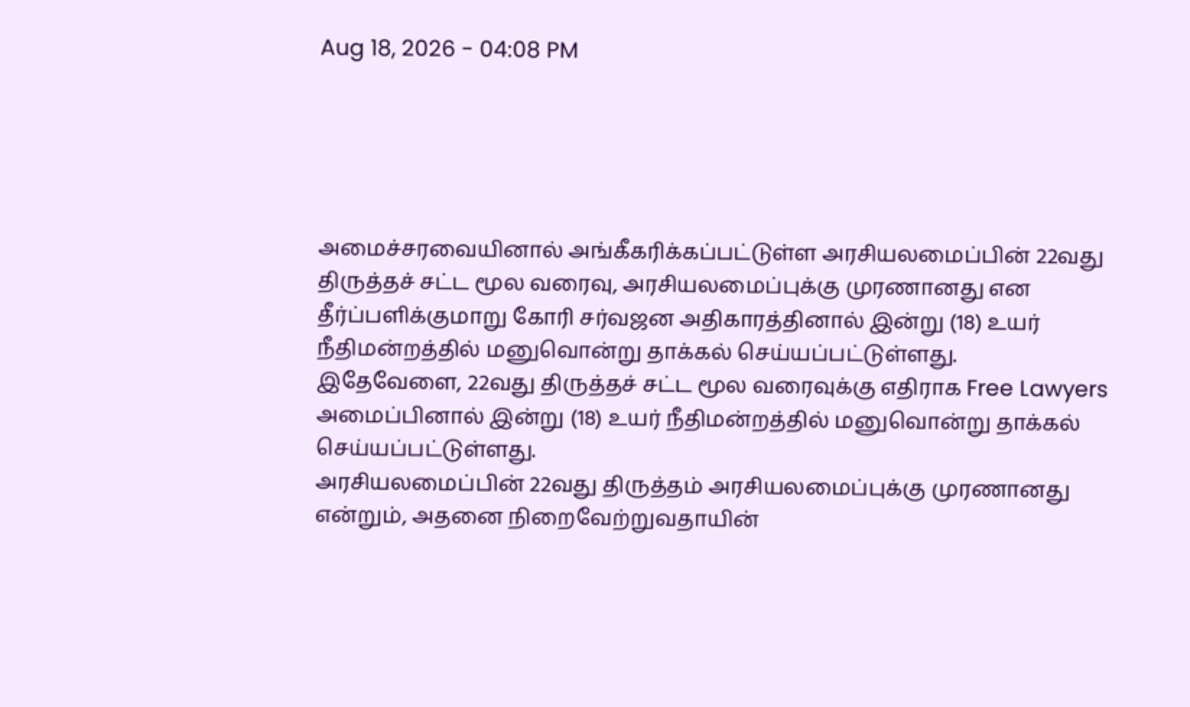Aug 18, 2026 - 04:08 PM





அமைச்சரவையினால் அங்கீகரிக்கப்பட்டுள்ள அரசியலமைப்பின் 22வது திருத்தச் சட்ட மூல வரைவு, அரசியலமைப்புக்கு முரணானது என தீர்ப்பளிக்குமாறு கோரி சர்வஜன அதிகாரத்தினால் இன்று (18) உயர் நீதிமன்றத்தில் மனுவொன்று தாக்கல் செய்யப்பட்டுள்ளது.
இதேவேளை, 22வது திருத்தச் சட்ட மூல வரைவுக்கு எதிராக Free Lawyers அமைப்பினால் இன்று (18) உயர் நீதிமன்றத்தில் மனுவொன்று தாக்கல் செய்யப்பட்டுள்ளது.
அரசியலமைப்பின் 22வது திருத்தம் அரசியலமைப்புக்கு முரணானது என்றும், அதனை நிறைவேற்றுவதாயின்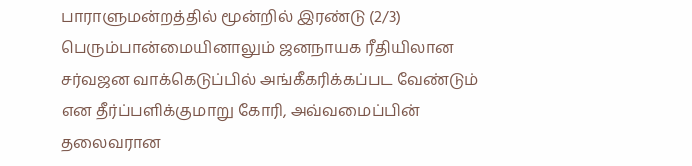பாராளுமன்றத்தில் மூன்றில் இரண்டு (2/3) பெரும்பான்மையினாலும் ஜனநாயக ரீதியிலான சர்வஜன வாக்கெடுப்பில் அங்கீகரிக்கப்பட வேண்டும் என தீர்ப்பளிக்குமாறு கோரி, அவ்வமைப்பின் தலைவரான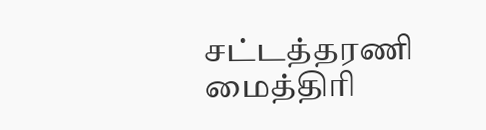சட்டத்தரணி மைத்திரி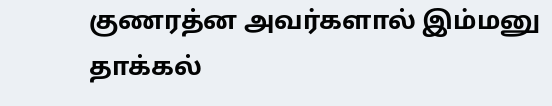குணரத்ன அவர்களால் இம்மனு தாக்கல்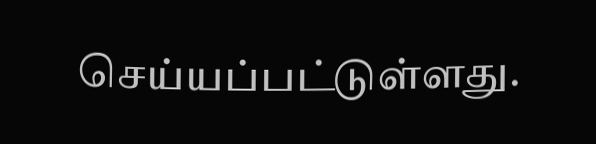செய்யப்பட்டுள்ளது.